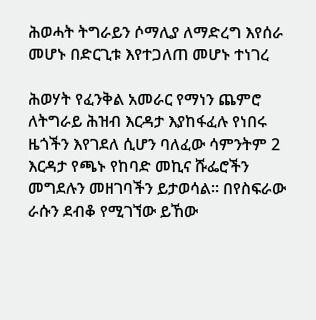ሕወሓት ትግራይን ሶማሊያ ለማድረግ እየሰራ መሆኑ በድርጊቱ እየተጋለጠ መሆኑ ተነገረ

ሕወሃት የፈንቅል አመራር የማነን ጨምሮ ለትግራይ ሕዝብ እርዳታ እያከፋፈሉ የነበሩ ዜጎችን እየገደለ ሲሆን ባለፈው ሳምንትም 2 እርዳታ የጫኑ የከባድ መኪና ሹፌሮችን መግደሉን መዘገባችን ይታወሳል። በየስፍራው ራሱን ደብቆ የሚገኘው ይኸው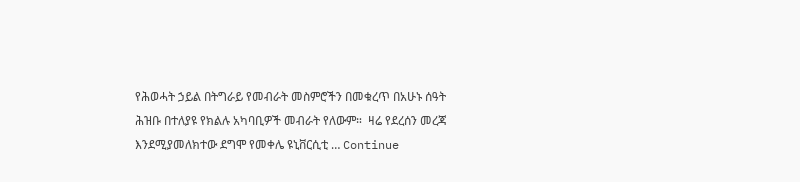የሕወሓት ኃይል በትግራይ የመብራት መስምሮችን በመቁረጥ በአሁኑ ሰዓት ሕዝቡ በተለያዩ የክልሉ አካባቢዎች መብራት የለውም።  ዛሬ የደረሰን መረጃ እንደሚያመለክተው ደግሞ የመቀሌ ዩኒቨርሲቲ … Continue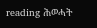reading ሕወሓት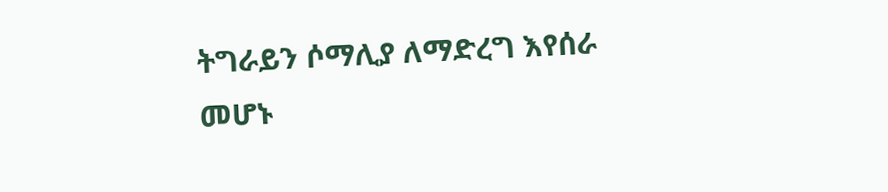ትግራይን ሶማሊያ ለማድረግ እየሰራ መሆኑ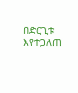በድርጊቱ እየተጋለጠ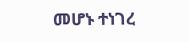መሆኑ ተነገረ